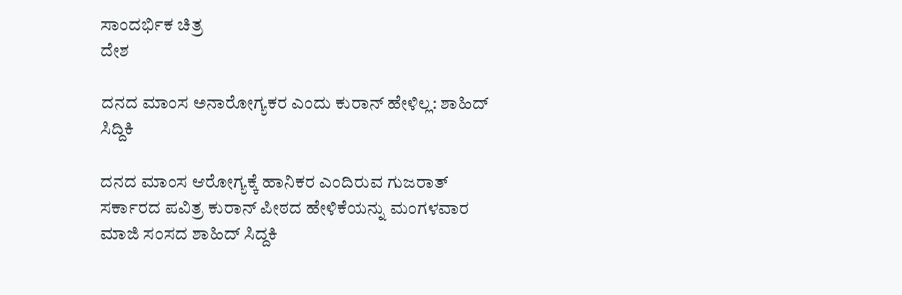ಸಾಂದರ್ಭಿಕ ಚಿತ್ರ
ದೇಶ

ದನದ ಮಾಂಸ ಅನಾರೋಗ್ಯಕರ ಎಂದು ಕುರಾನ್ ಹೇಳಿಲ್ಲ: ಶಾಹಿದ್ ಸಿದ್ದಿಕಿ

ದನದ ಮಾಂಸ ಆರೋಗ್ಯಕ್ಕೆ ಹಾನಿಕರ ಎಂದಿರುವ ಗುಜರಾತ್ ಸರ್ಕಾರದ ಪವಿತ್ರ ಕುರಾನ್ ಪೀಠದ ಹೇಳಿಕೆಯನ್ನು ಮಂಗಳವಾರ ಮಾಜಿ ಸಂಸದ ಶಾಹಿದ್ ಸಿದ್ದಕಿ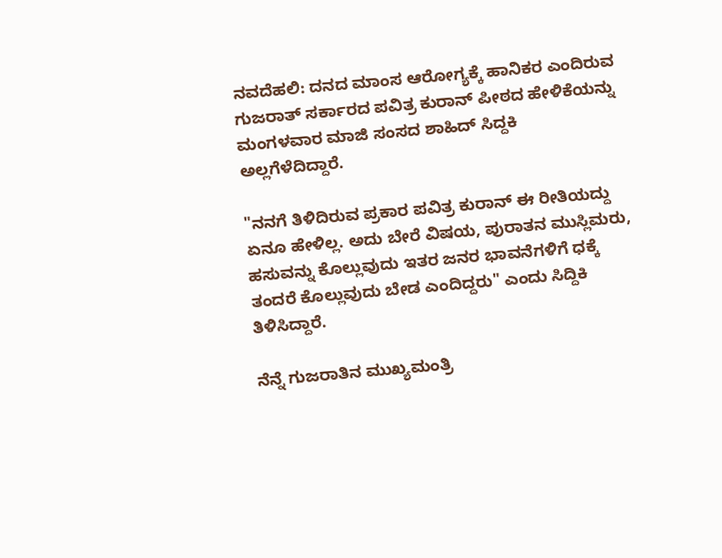ನವದೆಹಲಿ: ದನದ ಮಾಂಸ ಆರೋಗ್ಯಕ್ಕೆ ಹಾನಿಕರ ಎಂದಿರುವ ಗುಜರಾತ್ ಸರ್ಕಾರದ ಪವಿತ್ರ ಕುರಾನ್ ಪೀಠದ ಹೇಳಿಕೆಯನ್ನು ಮಂಗಳವಾರ ಮಾಜಿ ಸಂಸದ ಶಾಹಿದ್ ಸಿದ್ದಕಿ ಅಲ್ಲಗೆಳೆದಿದ್ದಾರೆ.

"ನನಗೆ ತಿಳಿದಿರುವ ಪ್ರಕಾರ ಪವಿತ್ರ ಕುರಾನ್ ಈ ರೀತಿಯದ್ದು ಏನೂ ಹೇಳಿಲ್ಲ. ಅದು ಬೇರೆ ವಿಷಯ, ಪುರಾತನ ಮುಸ್ಲಿಮರು, ಹಸುವನ್ನು ಕೊಲ್ಲುವುದು ಇತರ ಜನರ ಭಾವನೆಗಳಿಗೆ ಧಕ್ಕೆ ತಂದರೆ ಕೊಲ್ಲುವುದು ಬೇಡ ಎಂದಿದ್ದರು" ಎಂದು ಸಿದ್ದಿಕಿ ತಿಳಿಸಿದ್ದಾರೆ.

ನೆನ್ನೆ ಗುಜರಾತಿನ ಮುಖ್ಯಮಂತ್ರಿ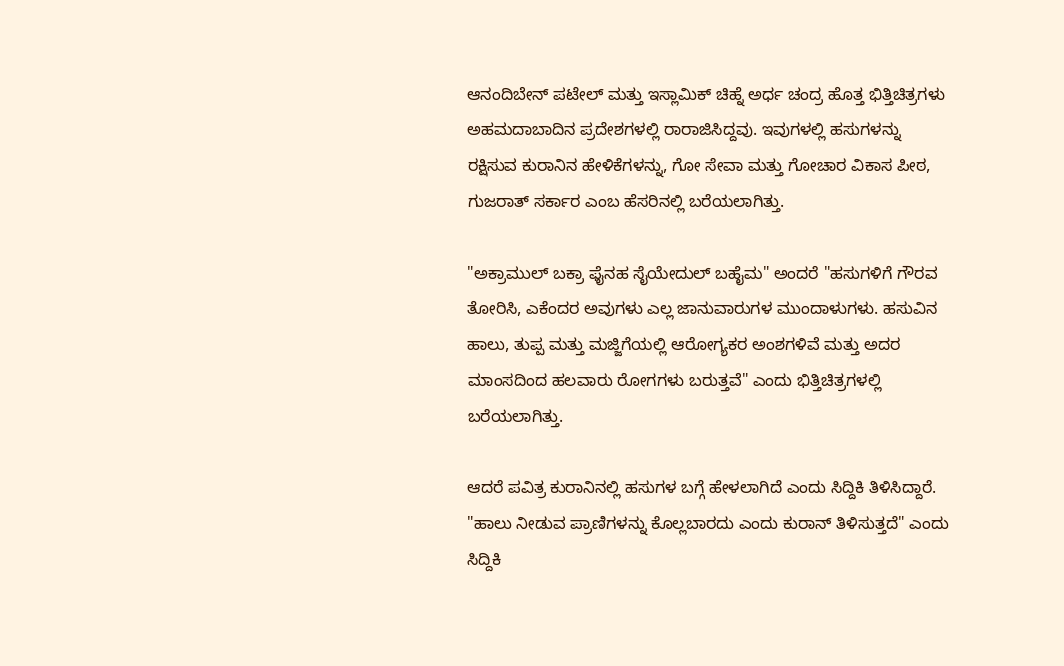ಆನಂದಿಬೇನ್ ಪಟೇಲ್ ಮತ್ತು ಇಸ್ಲಾಮಿಕ್ ಚಿಹ್ನೆ ಅರ್ಧ ಚಂದ್ರ ಹೊತ್ತ ಭಿತ್ತಿಚಿತ್ರಗಳು ಅಹಮದಾಬಾದಿನ ಪ್ರದೇಶಗಳಲ್ಲಿ ರಾರಾಜಿಸಿದ್ದವು. ಇವುಗಳಲ್ಲಿ ಹಸುಗಳನ್ನು ರಕ್ಷಿಸುವ ಕುರಾನಿನ ಹೇಳಿಕೆಗಳನ್ನು, ಗೋ ಸೇವಾ ಮತ್ತು ಗೋಚಾರ ವಿಕಾಸ ಪೀಠ, ಗುಜರಾತ್ ಸರ್ಕಾರ ಎಂಬ ಹೆಸರಿನಲ್ಲಿ ಬರೆಯಲಾಗಿತ್ತು.

"ಅಕ್ರಾಮುಲ್ ಬಕ್ರಾ ಫೈನಹ ಸೈಯೇದುಲ್ ಬಹೈಮ" ಅಂದರೆ "ಹಸುಗಳಿಗೆ ಗೌರವ ತೋರಿಸಿ, ಎಕೆಂದರ ಅವುಗಳು ಎಲ್ಲ ಜಾನುವಾರುಗಳ ಮುಂದಾಳುಗಳು. ಹಸುವಿನ ಹಾಲು, ತುಪ್ಪ ಮತ್ತು ಮಜ್ಜಿಗೆಯಲ್ಲಿ ಆರೋಗ್ಯಕರ ಅಂಶಗಳಿವೆ ಮತ್ತು ಅದರ ಮಾಂಸದಿಂದ ಹಲವಾರು ರೋಗಗಳು ಬರುತ್ತವೆ" ಎಂದು ಭಿತ್ತಿಚಿತ್ರಗಳಲ್ಲಿ ಬರೆಯಲಾಗಿತ್ತು.

ಆದರೆ ಪವಿತ್ರ ಕುರಾನಿನಲ್ಲಿ ಹಸುಗಳ ಬಗ್ಗೆ ಹೇಳಲಾಗಿದೆ ಎಂದು ಸಿದ್ದಿಕಿ ತಿಳಿಸಿದ್ದಾರೆ. "ಹಾಲು ನೀಡುವ ಪ್ರಾಣಿಗಳನ್ನು ಕೊಲ್ಲಬಾರದು ಎಂದು ಕುರಾನ್ ತಿಳಿಸುತ್ತದೆ" ಎಂದು ಸಿದ್ದಿಕಿ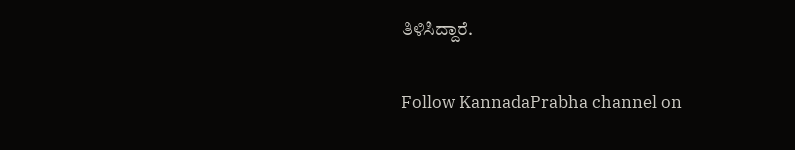ತಿಳಿಸಿದ್ದಾರೆ.

Follow KannadaPrabha channel on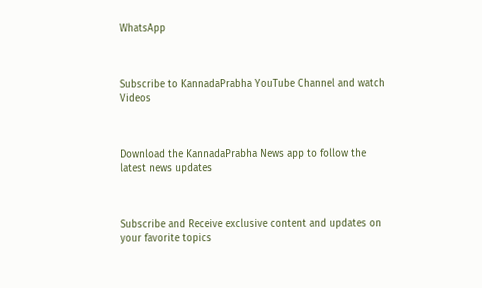WhatsApp



Subscribe to KannadaPrabha YouTube Channel and watch Videos



Download the KannadaPrabha News app to follow the latest news updates



Subscribe and Receive exclusive content and updates on your favorite topics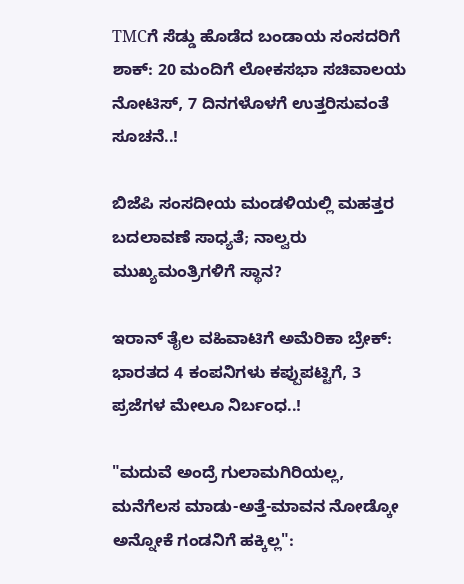TMCಗೆ ಸೆಡ್ಡು ಹೊಡೆದ ಬಂಡಾಯ ಸಂಸದರಿಗೆ ಶಾಕ್‌: 20 ಮಂದಿಗೆ ಲೋಕಸಭಾ ಸಚಿವಾಲಯ ನೋಟಿಸ್‌, 7 ದಿನಗಳೊಳಗೆ ಉತ್ತರಿಸುವಂತೆ ಸೂಚನೆ..!

ಬಿಜೆಪಿ ಸಂಸದೀಯ ಮಂಡಳಿಯಲ್ಲಿ ಮಹತ್ತರ ಬದಲಾವಣೆ ಸಾಧ್ಯತೆ; ನಾಲ್ವರು ಮುಖ್ಯಮಂತ್ರಿಗಳಿಗೆ ಸ್ಥಾನ?

ಇರಾನ್‌ ತೈಲ ವಹಿವಾಟಿಗೆ ಅಮೆರಿಕಾ ಬ್ರೇಕ್: ಭಾರತದ 4 ಕಂಪನಿಗಳು ಕಪ್ಪುಪಟ್ಟಿಗೆ, 3 ಪ್ರಜೆಗಳ ಮೇಲೂ ನಿರ್ಬಂಧ..!

"ಮದುವೆ ಅಂದ್ರೆ ಗುಲಾಮಗಿರಿಯಲ್ಲ, ಮನೆಗೆಲಸ ಮಾಡು-ಅತ್ತೆ-ಮಾವನ ನೋಡ್ಕೋ ಅನ್ನೋಕೆ ಗಂಡನಿಗೆ ಹಕ್ಕಿಲ್ಲ":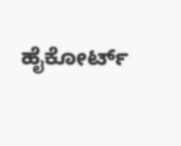ಹೈಕೋರ್ಟ್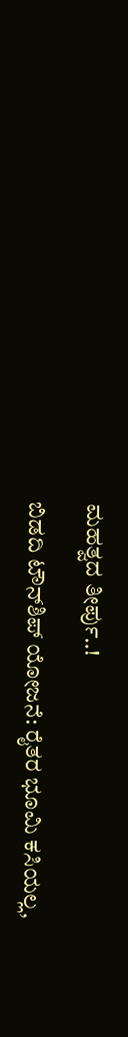ಮಹತ್ವದ ತೀರ್ಪು..!

ಬಿಡದಿ ಟೌನ್‌ಶಿಪ್‌ ಯೋಜನೆ: ರೈತರ ಭೂಮಿ ಕಸಿಯಲ್ಲ,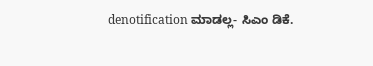denotification ಮಾಡಲ್ಲ- ಸಿಎಂ ಡಿಕೆ.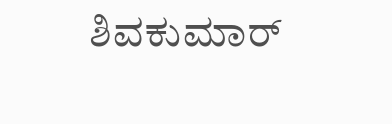ಶಿವಕುಮಾರ್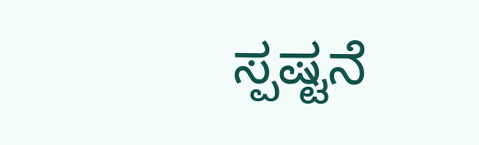ಸ್ಪಷ್ಟನೆ